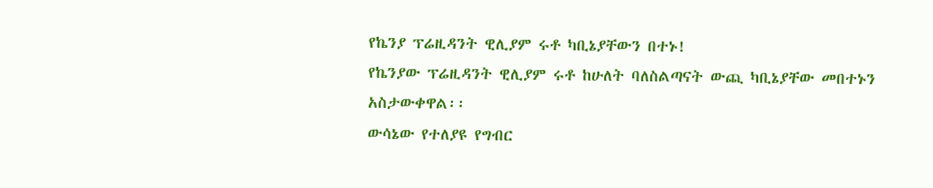የኬንያ ፕሬዚዳንት ዊሊያም ሩቶ ካቢኔያቸውን በተኑ!
የኬንያው ፕሬዚዳንት ዊሊያም ሩቶ ከሁለት ባለስልጣናት ውጪ ካቢኔያቸው መበተኑን አስታውቀዋል፡፡
ውሳኔው የተለያዩ የግብር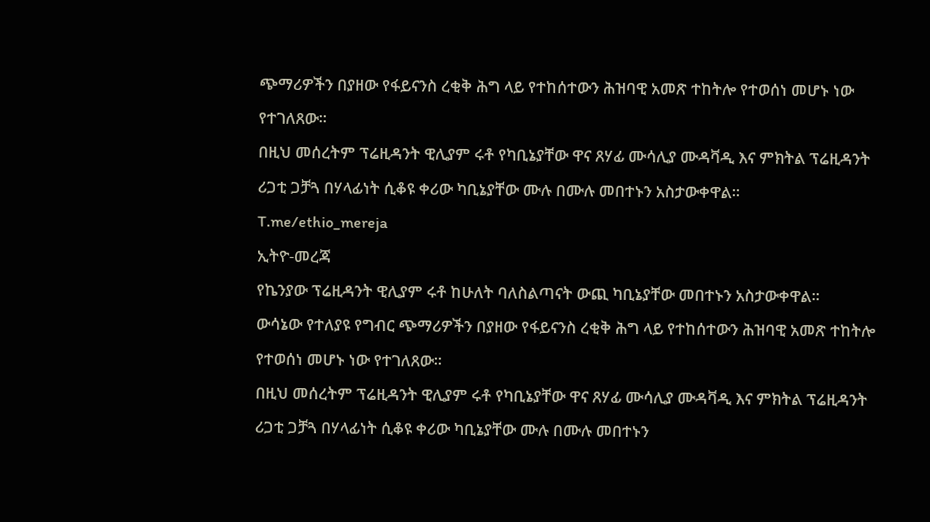ጭማሪዎችን በያዘው የፋይናንስ ረቂቅ ሕግ ላይ የተከሰተውን ሕዝባዊ አመጽ ተከትሎ የተወሰነ መሆኑ ነው የተገለጸው፡፡
በዚህ መሰረትም ፕሬዚዳንት ዊሊያም ሩቶ የካቢኔያቸው ዋና ጸሃፊ ሙሳሊያ ሙዳቫዲ እና ምክትል ፕሬዚዳንት ሪጋቲ ጋቻጓ በሃላፊነት ሲቆዩ ቀሪው ካቢኔያቸው ሙሉ በሙሉ መበተኑን አስታውቀዋል፡፡
T.me/ethio_mereja
ኢትዮ-መረጃ
የኬንያው ፕሬዚዳንት ዊሊያም ሩቶ ከሁለት ባለስልጣናት ውጪ ካቢኔያቸው መበተኑን አስታውቀዋል፡፡
ውሳኔው የተለያዩ የግብር ጭማሪዎችን በያዘው የፋይናንስ ረቂቅ ሕግ ላይ የተከሰተውን ሕዝባዊ አመጽ ተከትሎ የተወሰነ መሆኑ ነው የተገለጸው፡፡
በዚህ መሰረትም ፕሬዚዳንት ዊሊያም ሩቶ የካቢኔያቸው ዋና ጸሃፊ ሙሳሊያ ሙዳቫዲ እና ምክትል ፕሬዚዳንት ሪጋቲ ጋቻጓ በሃላፊነት ሲቆዩ ቀሪው ካቢኔያቸው ሙሉ በሙሉ መበተኑን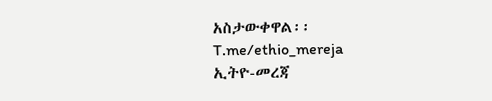አስታውቀዋል፡፡
T.me/ethio_mereja
ኢትዮ-መረጃ